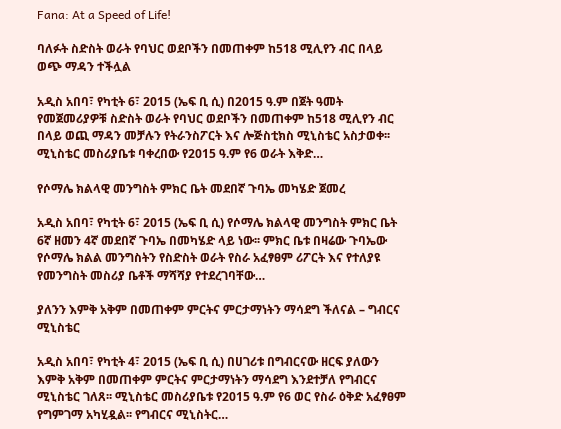Fana: At a Speed of Life!

ባለፉት ስድስት ወራት የባህር ወደቦችን በመጠቀም ከ518 ሚሊየን ብር በላይ ወጭ ማዳን ተችሏል

አዲስ አበባ፣ የካቲት 6፣ 2015 (ኤፍ ቢ ሲ) በ2015 ዓ.ም በጀት ዓመት የመጀመሪያዎቹ ስድስት ወራት የባህር ወደቦችን በመጠቀም ከ518 ሚሊየን ብር በላይ ወጪ ማዳን መቻሉን የትራንስፖርት እና ሎጅስቲክስ ሚኒስቴር አስታወቀ፡፡ ሚኒስቴር መስሪያቤቱ ባቀረበው የ2015 ዓ.ም የ6 ወራት እቅድ…

የሶማሌ ክልላዊ መንግስት ምክር ቤት መደበኛ ጉባኤ መካሄድ ጀመረ

አዲስ አበባ፣ የካቲት 6፣ 2015 (ኤፍ ቢ ሲ) የሶማሌ ክልላዊ መንግስት ምክር ቤት 6ኛ ዘመን 4ኛ መደበኛ ጉባኤ በመካሄድ ላይ ነው፡፡ ምክር ቤቱ በዛሬው ጉባኤው የሶማሌ ክልል መንግስትን የስድስት ወራት የስራ አፈፃፀም ሪፖርት እና የተለያዩ የመንግስት መስሪያ ቤቶች ማሻሻያ የተደረገባቸው…

ያለንን እምቅ አቅም በመጠቀም ምርትና ምርታማነትን ማሳደግ ችለናል – ግብርና ሚኒስቴር

አዲስ አበባ፣ የካቲት 4፣ 2015 (ኤፍ ቢ ሲ) በሀገሪቱ በግብርናው ዘርፍ ያለውን እምቅ አቅም በመጠቀም ምርትና ምርታማነትን ማሳደግ እንደተቻለ የግብርና ሚኒስቴር ገለጸ፡፡ ሚኒስቴር መስሪያቤቱ የ2015 ዓ.ም የ6 ወር የስራ ዕቅድ አፈፃፀም የግምገማ አካሂዷል፡፡ የግብርና ሚኒስትር…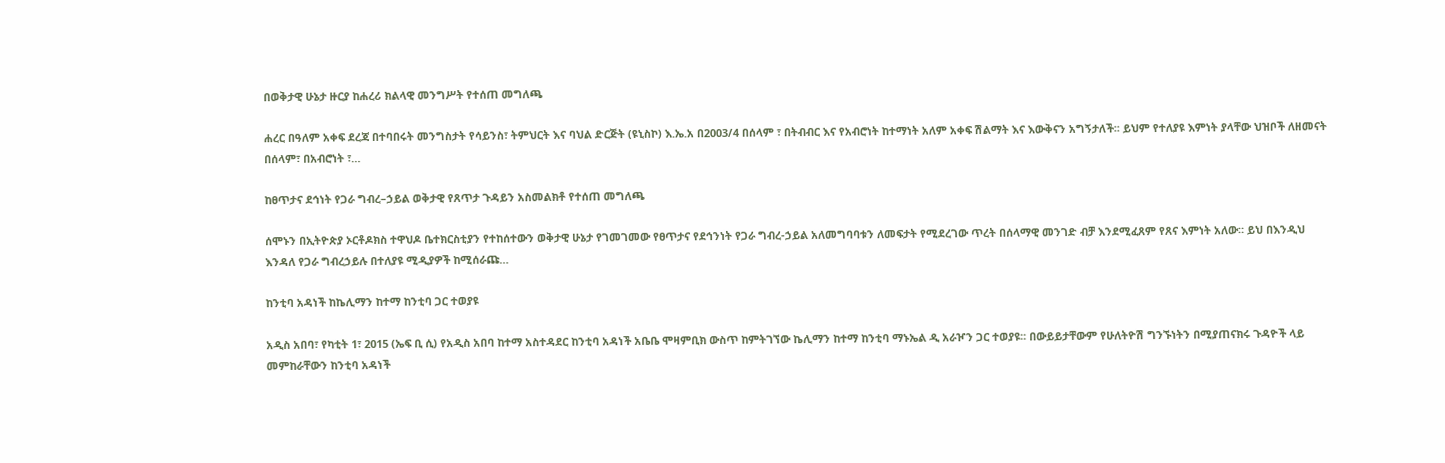በወቅታዊ ሁኔታ ዙርያ ከሐረሪ ክልላዊ መንግሥት የተሰጠ መግለጫ

ሐረር በዓለም አቀፍ ደረጃ በተባበሩት መንግስታት የሳይንስ፣ ትምህርት እና ባህል ድርጅት (ዩኒስኮ) እ.ኤ.አ በ2003/4 በሰላም ፣ በትብብር እና የአብሮነት ከተማነት አለም አቀፍ ሽልማት እና እውቅናን አግኝታለች፡፡ ይህም የተለያዩ እምነት ያላቸው ህዝቦች ለዘመናት በሰላም፣ በአብሮነት ፣…

ከፀጥታና ደኅነት የጋራ ግብረ–ኃይል ወቅታዊ የጸጥታ ጉዳይን አስመልክቶ የተሰጠ መግለጫ

ሰሞኑን በኢትዮጵያ ኦርቶዶክስ ተዋህዶ ቤተክርስቲያን የተከሰተውን ወቅታዊ ሁኔታ የገመገመው የፀጥታና የደኅንነት የጋራ ግብረ-ኃይል አለመግባባቱን ለመፍታት የሚደረገው ጥረት በሰላማዊ መንገድ ብቻ እንደሚፈጸም የጸና እምነት አለው። ይህ በእንዲህ እንዳለ የጋራ ግብረኃይሉ በተለያዩ ሚዲያዎች ከሚሰራጩ…

ከንቲባ አዳነች ከኬሊማን ከተማ ከንቲባ ጋር ተወያዩ

አዲስ አበባ፣ የካቲት 1፣ 2015 (ኤፍ ቢ ሲ) የአዲስ አበባ ከተማ አስተዳደር ከንቲባ አዳነች አቤቤ ሞዛምቢክ ውስጥ ከምትገኘው ኬሊማን ከተማ ከንቲባ ማኑኤል ዲ አራዦን ጋር ተወያዩ፡፡ በውይይታቸውም የሁለትዮሽ ግንኙነትን በሚያጠናክሩ ጉዳዮች ላይ መምከራቸውን ከንቲባ አዳነች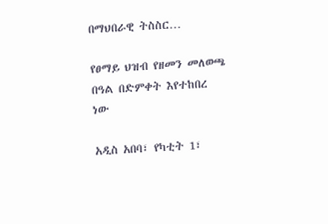በማህበራዊ ትስስር…

የፀማይ ህዝብ የዘመን መለወጫ በዓል በድምቀት እየተከበረ ነው

አዲስ አበባ፣ የካቲት 1፣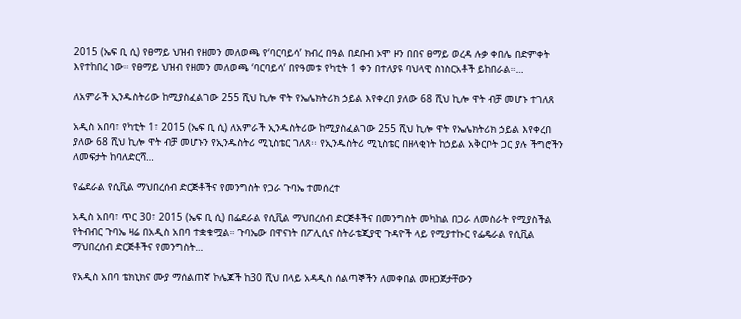2015 (ኤፍ ቢ ሲ) የፀማይ ህዝብ የዘመን መለወጫ የ‘ባርባይሳ’ ክብረ በዓል በደቡብ ኦሞ ዞን በበና ፀማይ ወረዳ ሉቃ ቀበሌ በድምቀት እየተከበረ ነው። የፀማይ ህዝብ የዘመን መለወጫ ‘ባርባይሳ’ በየዓመቱ የካቲት 1 ቀን በተለያዩ ባህላዊ ስነስርአቶች ይከበራል።…

ለአምራች ኢንዱስትሪው ከሚያስፈልገው 255 ሺህ ኪሎ ዋት የኤሌክትሪክ ኃይል እየቀረበ ያለው 68 ሺህ ኪሎ ዋት ብቻ መሆኑ ተገለጸ

አዲስ አበባ፣ የካቲት 1፣ 2015 (ኤፍ ቢ ሲ) ለአምራች ኢንዱስትሪው ከሚያስፈልገው 255 ሺህ ኪሎ ዋት የኤሌክትሪክ ኃይል እየቀረበ ያለው 68 ሺህ ኪሎ ዋት ብቻ መሆኑን የኢንዱስትሪ ሚኒስቴር ገለጸ፡፡ የኢንዱስትሪ ሚኒስቴር በዘላቂነት ከኃይል አቅርቦት ጋር ያሉ ችግሮችን ለመፍታት ከባለድርሻ…

የፌደራል የሲቪል ማህበረሰብ ድርጅቶችና የመንግስት የጋራ ጉባኤ ተመሰረተ

አዲስ አበባ፣ ጥር 30፣ 2015 (ኤፍ ቢ ሲ) በፌደራል የሲቪል ማህበረሰብ ድርጅቶችና በመንግስት መካከል በጋራ ለመስራት የሚያስችል የትብብር ጉባኤ ዛሬ በአዲስ አበባ ተቋቁሟል። ጉባኤው በዋናነት በፖሊሲና ስትራቴጂያዊ ጉዳዮች ላይ የሚያተኩር የፌዴራል የሲቪል ማህበረሰብ ድርጅቶችና የመንግስት…

የአዲስ አበባ ቴክኒክና ሙያ ማሰልጠኛ ኮሌጆች ከ30 ሺህ በላይ አዳዲስ ሰልጣኞችን ለመቀበል መዘጋጀታቸውን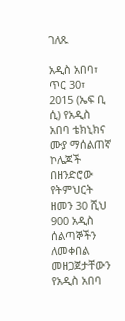ገለጹ

አዲስ አበባ፣ ጥር 30፣ 2015 (ኤፍ ቢ ሲ) የአዲስ አበባ ቴክኒክና ሙያ ማሰልጠኛ ኮሌጆች በዘንድሮው የትምህርት ዘመን 30 ሺህ 900 አዲስ ሰልጣኞችን ለመቀበል መዘጋጀታቸውን የአዲስ አበባ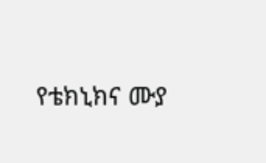የቴክኒክና ሙያ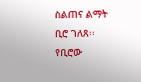ስልጠና ልማት ቢሮ ገለጸ፡፡ የቢሮው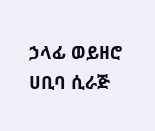ኃላፊ ወይዘሮ ሀቢባ ሲራጅ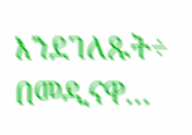እንደገለጹት÷ በመዲናዋ…